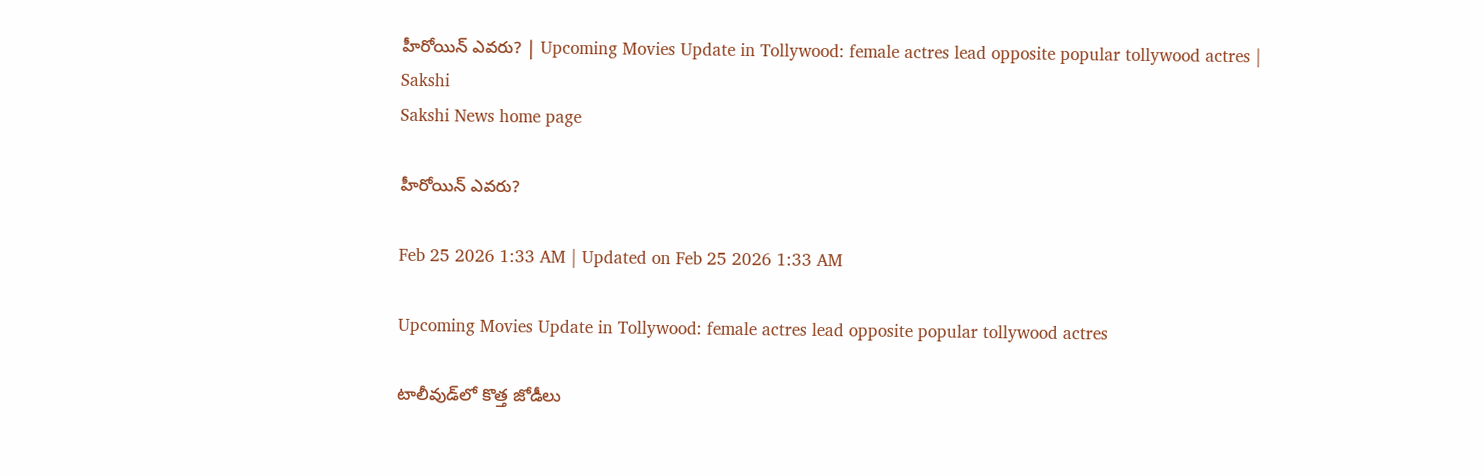హీరోయిన్‌ ఎవరు? | Upcoming Movies Update in Tollywood: female actres lead opposite popular tollywood actres | Sakshi
Sakshi News home page

హీరోయిన్‌ ఎవరు?

Feb 25 2026 1:33 AM | Updated on Feb 25 2026 1:33 AM

Upcoming Movies Update in Tollywood: female actres lead opposite popular tollywood actres

టాలీవుడ్‌లో కొత్త జోడీలు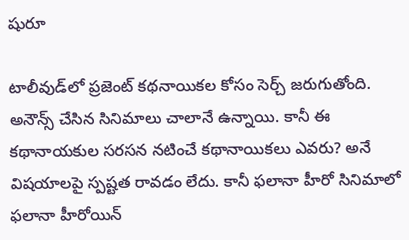షురూ

టాలీవుడ్‌లో ప్రజెంట్‌ కథనాయికల కోసం సెర్చ్‌ జరుగుతోంది. అనౌన్స్‌ చేసిన సినిమాలు చాలానే ఉన్నాయి. కానీ ఈ కథానాయకుల సరసన నటించే కథానాయికలు ఎవరు? అనే విషయాలపై స్పష్టత రావడం లేదు. కానీ ఫలానా హీరో సినిమాలో ఫలానా హీరోయిన్‌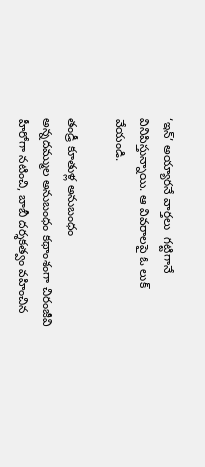‘ఇన్‌’ అయ్యారనే వార్తలు  గట్టిగానే వినిపిస్తున్నాయి. ఆ వివరాలపై ఓ లుక్‌ వేయండి.

తండ్రీ కూతుళ్ల అనుబంధం
అన్నదమ్ముల అనుబంధం కథాంశంగా చిరంజీవి హీరోగా నటించి, బాబీ దర్శకత్వం వహించిన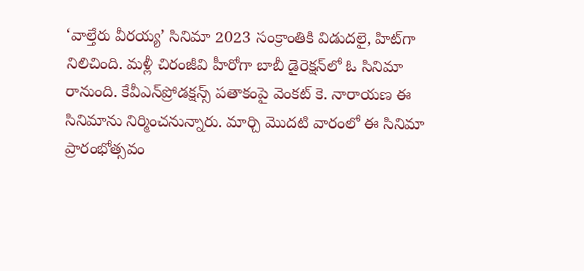‘వాల్తేరు వీరయ్య’ సినిమా 2023 సంక్రాంతికి విడుదలై, హిట్‌గా నిలిచింది. మళ్లీ చిరంజీవి హీరోగా బాబీ డైరెక్షన్‌లో ఓ సినిమా రానుంది. కేవీఎన్‌ప్రోడక్షన్స్‌ పతాకంపై వెంకట్‌ కె. నారాయణ ఈ సినిమాను నిర్మించనున్నారు. మార్చి మొదటి వారంలో ఈ సినిమా ప్రారంభోత్సవం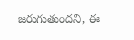జరుగుతుందని, ఈ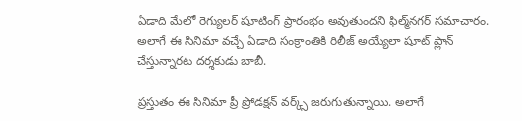ఏడాది మేలో రెగ్యులర్‌ షూటింగ్‌ ప్రారంభం అవుతుందని ఫిల్మ్‌నగర్‌ సమాచారం. అలాగే ఈ సినిమా వచ్చే ఏడాది సంక్రాంతికి రిలీజ్‌ అయ్యేలా షూట్‌ ప్లాన్‌ చేస్తున్నారట దర్శకుడు బాబీ.

ప్రస్తుతం ఈ సినిమా ప్రీ ప్రోడక్షన్‌ వర్క్స్‌ జరుగుతున్నాయి. అలాగే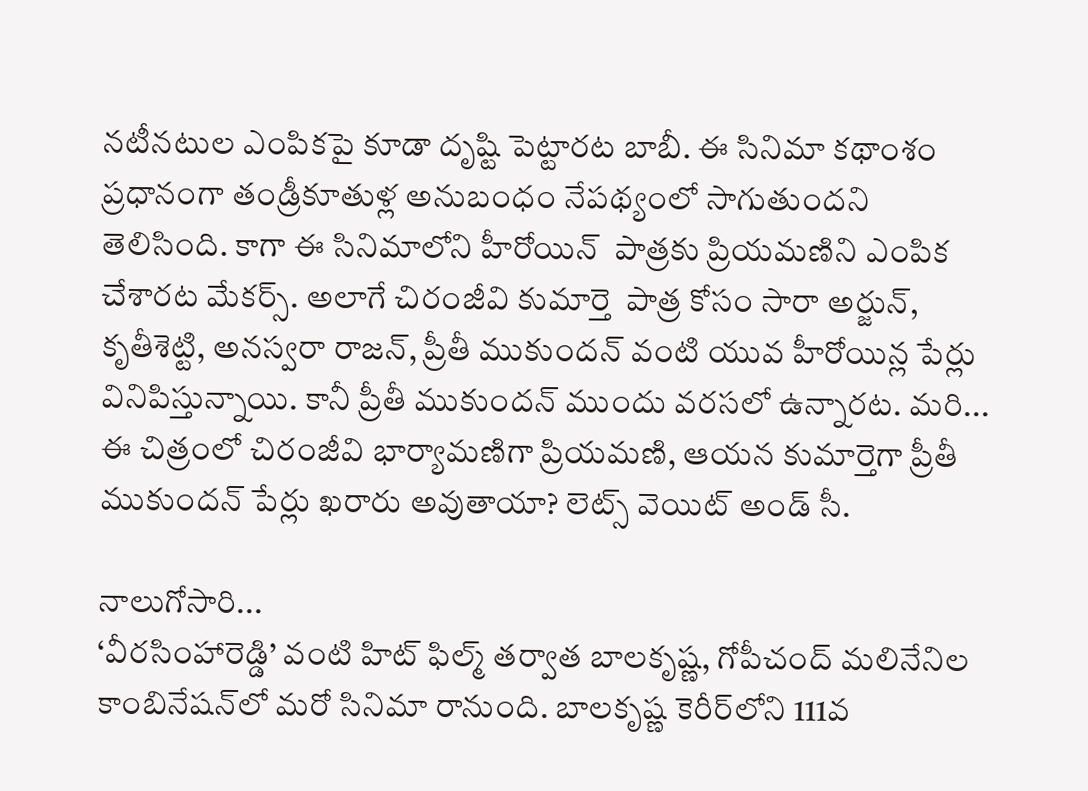నటీనటుల ఎంపికపై కూడా దృష్టి పెట్టారట బాబీ. ఈ సినిమా కథాంశం ప్రధానంగా తండ్రీకూతుళ్ల అనుబంధం నేపథ్యంలో సాగుతుందని తెలిసింది. కాగా ఈ సినిమాలోని హీరోయిన్‌  పాత్రకు ప్రియమణిని ఎంపిక చేశారట మేకర్స్‌. అలాగే చిరంజీవి కుమార్తె  పాత్ర కోసం సారా అర్జున్, కృతీశెట్టి, అనస్వరా రాజన్, ప్రీతీ ముకుందన్‌ వంటి యువ హీరోయిన్ల పేర్లు వినిపిస్తున్నాయి. కానీ ప్రీతీ ముకుందన్‌ ముందు వరసలో ఉన్నారట. మరి... ఈ చిత్రంలో చిరంజీవి భార్యామణిగా ప్రియమణి, ఆయన కుమార్తెగా ప్రీతీ ముకుందన్‌ పేర్లు ఖరారు అవుతాయా? లెట్స్‌ వెయిట్‌ అండ్‌ సీ.

నాలుగోసారి...
‘వీరసింహారెడ్డి’ వంటి హిట్‌ ఫిల్మ్‌ తర్వాత బాలకృష్ణ, గోపీచంద్‌ మలినేనిల కాంబినేషన్‌లో మరో సినిమా రానుంది. బాలకృష్ణ కెరీర్‌లోని 111వ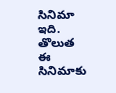సినిమా ఇది. తొలుత ఈ సినిమాకు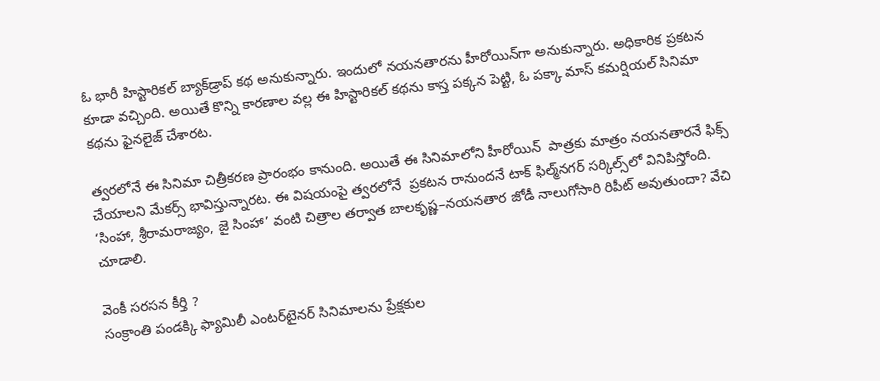ఓ భారీ హిస్టారికల్‌ బ్యాక్‌డ్రాప్‌ కథ అనుకున్నారు. ఇందులో నయనతారను హీరోయిన్‌గా అనుకున్నారు. అధికారిక ప్రకటన కూడా వచ్చింది. అయితే కొన్ని కారణాల వల్ల ఈ హిస్టారికల్‌ కథను కాస్త పక్కన పెట్టి, ఓ పక్కా మాస్‌ కమర్షియల్‌ సినిమా కథను ఫైనలైజ్‌ చేశారట.

త్వరలోనే ఈ సినిమా చిత్రీకరణ ప్రారంభం కానుంది. అయితే ఈ సినిమాలోని హీరోయిన్‌  పాత్రకు మాత్రం నయనతారనే ఫిక్స్‌ చేయాలని మేకర్స్‌ భావిస్తున్నారట. ఈ విషయంపై త్వరలోనే  ప్రకటన రానుందనే టాక్‌ ఫిల్మ్‌నగర్‌ సర్కిల్స్‌లో వినిపిస్తోంది. ‘సింహా, శ్రీరామరాజ్యం, జై సింహా’ వంటి చిత్రాల తర్వాత బాలకృష్ణ–నయనతార జోడీ నాలుగోసారి రిపీట్‌ అవుతుందా? వేచి చూడాలి.

వెంకీ సరసన కీర్తి ?
సంక్రాంతి పండక్కి ఫ్యామిలీ ఎంటర్‌టైనర్‌ సినిమాలను ప్రేక్షకుల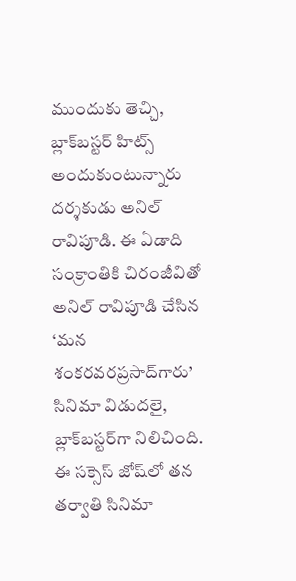ముందుకు తెచ్చి, బ్లాక్‌బస్టర్‌ హిట్స్‌ అందుకుంటున్నారు దర్శకుడు అనిల్‌ రావిపూడి. ఈ ఏడాది సంక్రాంతికి చిరంజీవితో అనిల్‌ రావిపూడి చేసిన ‘మన శంకరవరప్రసాద్‌గారు’ సినిమా విడుదలై, బ్లాక్‌బస్టర్‌గా నిలిచింది. ఈ సక్సెస్‌ జోష్‌లో తన తర్వాతి సినిమా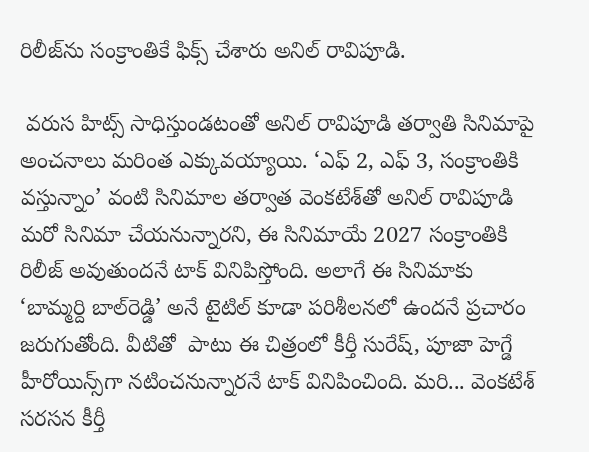రిలీజ్‌ను సంక్రాంతికే ఫిక్స్‌ చేశారు అనిల్‌ రావిపూడి.

 వరుస హిట్స్‌ సాధిస్తుండటంతో అనిల్‌ రావిపూడి తర్వాతి సినిమాపై అంచనాలు మరింత ఎక్కువయ్యాయి. ‘ఎఫ్‌ 2, ఎఫ్‌ 3, సంక్రాంతికి వస్తున్నాం’ వంటి సినిమాల తర్వాత వెంకటేశ్‌తో అనిల్‌ రావిపూడి మరో సినిమా చేయనున్నారని, ఈ సినిమాయే 2027 సంక్రాంతికి రిలీజ్‌ అవుతుందనే టాక్‌ వినిపిస్తోంది. అలాగే ఈ సినిమాకు ‘బామ్మర్ది బాల్‌రెడ్డి’ అనే టైటిల్‌ కూడా పరిశీలనలో ఉందనే ప్రచారం జరుగుతోంది. వీటితో  పాటు ఈ చిత్రంలో కీర్తీ సురేష్, పూజా హెగ్డే హీరోయిన్స్‌గా నటించనున్నారనే టాక్‌ వినిపించింది. మరి... వెంకటేశ్‌ సరసన కీర్తీ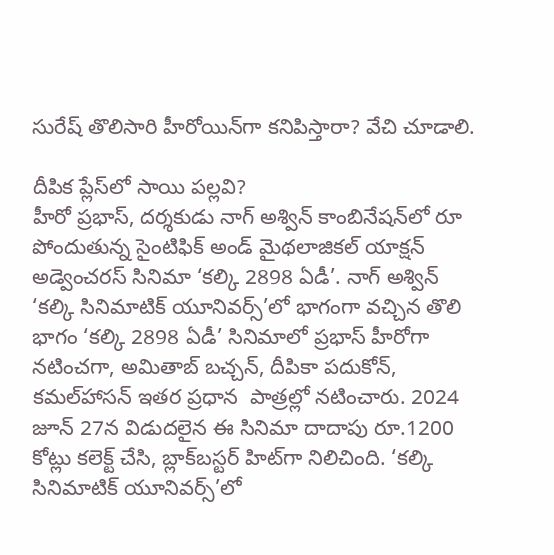సురేష్‌ తొలిసారి హీరోయిన్‌గా కనిపిస్తారా? వేచి చూడాలి.

దీపిక ప్లేస్‌లో సాయి పల్లవి?
హీరో ప్రభాస్, దర్శకుడు నాగ్‌ అశ్విన్‌ కాంబినేషన్‌లో రూ పోందుతున్న సైంటిఫిక్‌ అండ్‌ మైథలాజికల్‌ యాక్షన్‌ అడ్వెంచరస్‌ సినిమా ‘కల్కి 2898 ఏడీ’. నాగ్‌ అశ్విన్‌ ‘కల్కి సినిమాటిక్‌ యూనివర్స్‌’లో భాగంగా వచ్చిన తొలి భాగం ‘కల్కి 2898 ఏడీ’ సినిమాలో ప్రభాస్‌ హీరోగా నటించగా, అమితాబ్‌ బచ్చన్, దీపికా పదుకోన్, కమల్‌హాసన్‌ ఇతర ప్రధాన  పాత్రల్లో నటించారు. 2024 జూన్‌ 27న విడుదలైన ఈ సినిమా దాదాపు రూ.1200 కోట్లు కలెక్ట్‌ చేసి, బ్లాక్‌బస్టర్‌ హిట్‌గా నిలిచింది. ‘కల్కి సినిమాటిక్‌ యూనివర్స్‌’లో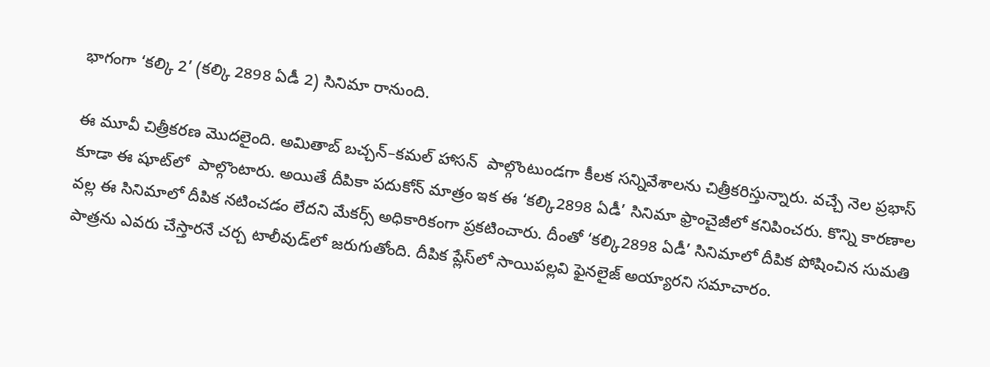భాగంగా ‘కల్కి 2’ (కల్కి 2898 ఏడీ 2) సినిమా రానుంది.

ఈ మూవీ చిత్రీకరణ మొదలైంది. అమితాబ్‌ బచ్చన్‌–కమల్‌ హాసన్‌  పాల్గొంటుండగా కీలక సన్నివేశాలను చిత్రీకరిస్తున్నారు. వచ్చే నెల ప్రభాస్‌ కూడా ఈ షూట్‌లో  పాల్గొంటారు. అయితే దీపికా పదుకోన్‌ మాత్రం ఇక ఈ ‘కల్కి2898 ఏడీ’ సినిమా ఫ్రాంచైజీలో కనిపించరు. కొన్ని కారణాల వల్ల ఈ సినిమాలో దీపిక నటించడం లేదని మేకర్స్‌ అధికారికంగా ప్రకటించారు. దీంతో ‘కల్కి2898 ఏడీ’ సినిమాలో దీపిక పోషించిన సుమతి  పాత్రను ఎవరు చేస్తారనే చర్చ టాలీవుడ్‌లో జరుగుతోంది. దీపిక ప్లేస్‌లో సాయిపల్లవి ఫైనలైజ్‌ అయ్యారని సమాచారం.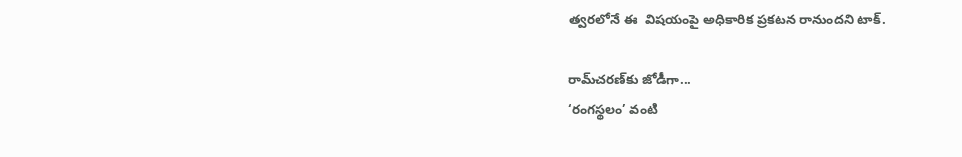త్వరలోనే ఈ  విషయంపై అధికారిక ప్రకటన రానుందని టాక్‌.

రామ్‌చరణ్‌కు జోడీగా...
‘రంగస్థలం’ వంటి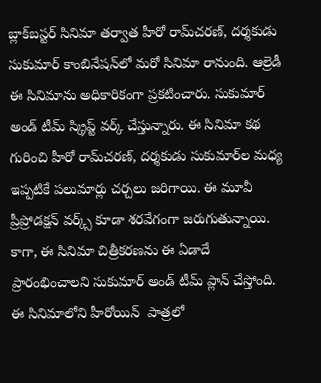బ్లాక్‌బస్టర్‌ సినిమా తర్వాత హీరో రామ్‌చరణ్, దర్శకుడు సుకుమార్‌ కాంబినేషన్‌లో మరో సినిమా రానుంది. ఆల్రెడీ ఈ సినిమాను అధికారికంగా ప్రకటించారు. సుకుమార్‌ అండ్‌ టీమ్‌ స్క్రిప్ట్‌ వర్క్‌ చేస్తున్నారు. ఈ సినిమా కథ గురించి హీరో రామ్‌చరణ్, దర్శకుడు సుకుమార్‌ల మధ్య ఇప్పటికే పలుమార్లు చర్చలు జరిగాయి. ఈ మూవీ ప్రీప్రోడక్షన్‌ వర్క్స్‌ కూడా శరవేగంగా జరుగుతున్నాయి. కాగా, ఈ సినిమా చిత్రీకరణను ఈ ఏడాదే ప్రారంభించాలని సుకుమార్‌ అండ్‌ టీమ్‌ ప్లాన్‌ చేస్తోంది. ఈ సినిమాలోని హీరోయిన్‌  పాత్రలో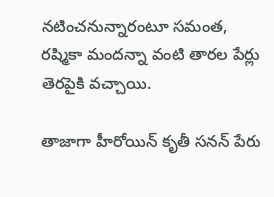నటించనున్నారంటూ సమంత, రష్మికా మందన్నా వంటి తారల పేర్లు తెరపైకి వచ్చాయి.

తాజాగా హీరోయిన్‌ కృతీ సనన్‌ పేరు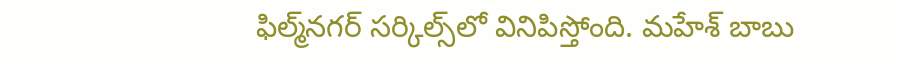ఫిల్మ్‌నగర్‌ సర్కిల్స్‌లో వినిపిస్తోంది. మహేశ్‌ బాబు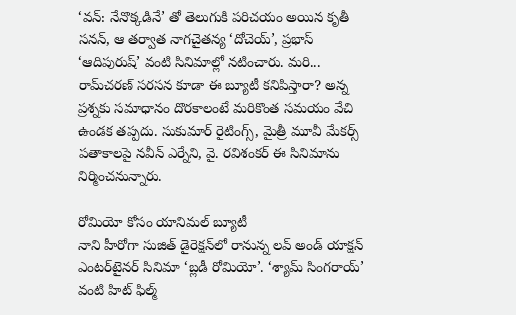‘వన్‌: నేనొక్కడినే’ తో తెలుగుకి పరిచయం అయిన కృతీ సనన్, ఆ తర్వాత నాగచైతన్య ‘దోచెయ్‌’, ప్రభాస్‌ ‘ఆదిపురుష్‌’ వంటి సినిమాల్లో నటించారు. మరి... రామ్‌చరణ్‌ సరసన కూడా ఈ బ్యూటీ కనిపిస్తారా? అన్న ప్రశ్నకు సమాధానం దొరకాలంటే మరికొంత సమయం వేచి ఉండక తప్పదు. సుకుమార్‌ రైటింగ్స్, మైత్రీ మూవీ మేకర్స్‌ పతాకాలపై నవీన్‌ ఎర్నేని, వై. రవిశంకర్‌ ఈ సినిమాను నిర్మించనున్నారు.

రోమియో కోసం యానిమల్‌ బ్యూటీ
నాని హీరోగా సుజిత్‌ డైరెక్షన్‌లో రానున్న లవ్‌ అండ్‌ యాక్షన్‌ ఎంటర్‌టైనర్‌ సినిమా ‘బ్లడీ రోమియో’. ‘శ్యామ్‌ సింగరాయ్‌’ వంటి హిట్‌ ఫిల్మ్‌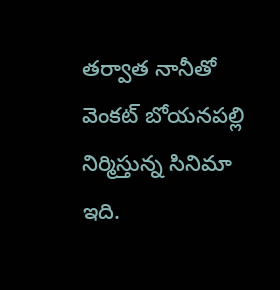తర్వాత నానీతో వెంకట్‌ బోయనపల్లి నిర్మిస్తున్న సినిమా ఇది.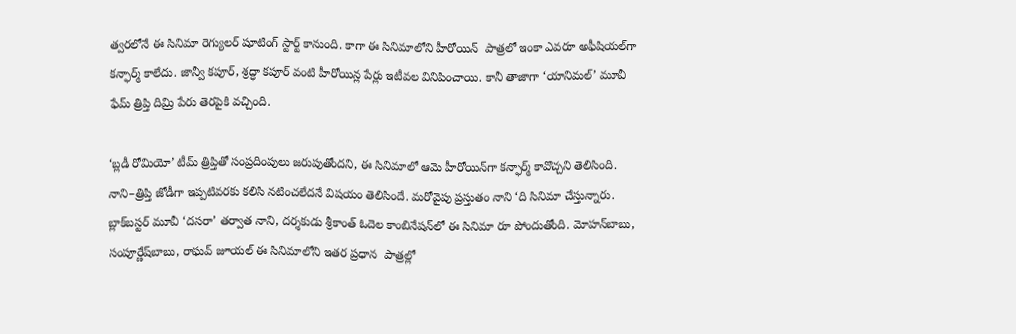త్వరలోనే ఈ సినిమా రెగ్యులర్‌ షూటింగ్‌ స్టార్ట్‌ కానుంది. కాగా ఈ సినిమాలోని హీరోయిన్‌  పాత్రలో ఇంకా ఎవరూ అఫీషియల్‌గా కన్ఫార్మ్‌ కాలేదు. జాన్వీ కపూర్, శ్రద్ధా కపూర్‌ వంటి హీరోయిన్ల పేర్లు ఇటీవల వినిపించాయి. కానీ తాజాగా ‘యానిమల్‌’ మూవీ ఫేమ్‌ త్రిప్తి దిమ్రి పేరు తెరపైకి వచ్చింది.

‘బ్లడీ రోమియో’ టీమ్‌ త్రిప్తితో సంప్రదింపులు జరుపుతోందని, ఈ సినిమాలో ఆమె హీరోయిన్‌గా కన్ఫార్మ్‌ కావొచ్చని తెలిసింది. నాని–త్రిప్తి జోడీగా ఇప్పటివరకు కలిసి నటించలేదనే విషయం తెలిసిందే. మరోవైపు ప్రస్తుతం నాని ‘ది సినిమా చేస్తున్నారు. బ్లాక్‌బస్టర్‌ మూవీ ‘దసరా’ తర్వాత నాని, దర్శకుడు శ్రీకాంత్‌ ఓదెల కాంబినేషన్‌లో ఈ సినిమా రూ పోందుతోంది. మోహన్‌బాబు, సంపూర్ణేష్‌బాబు, రాఘవ్‌ జూయల్‌ ఈ సినిమాలోని ఇతర ప్రధాన  పాత్రల్లో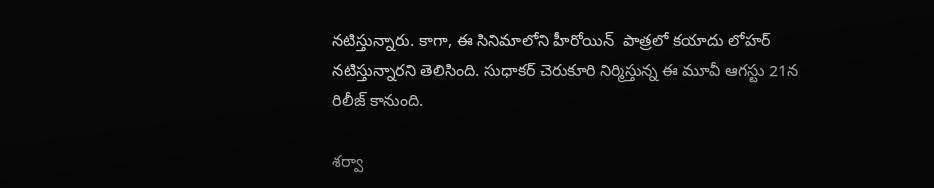నటిస్తున్నారు. కాగా, ఈ సినిమాలోని హీరోయిన్‌  పాత్రలో కయాదు లోహర్‌ నటిస్తున్నారని తెలిసింది. సుధాకర్‌ చెరుకూరి నిర్మిస్తున్న ఈ మూవీ ఆగస్టు 21న రిలీజ్‌ కానుంది.

శర్వా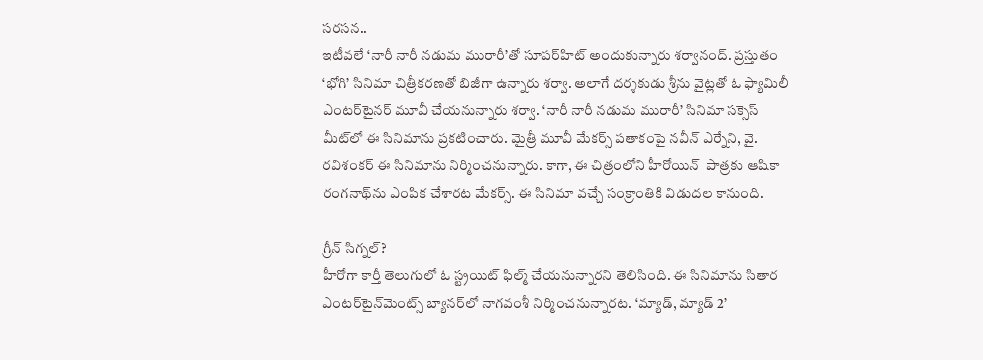సరసన..
ఇటీవలే ‘నారీ నారీ నడుమ మురారీ’తో సూపర్‌హిట్‌ అందుకున్నారు శర్వానంద్‌. ప్రస్తుతం ‘భోగి’ సినిమా చిత్రీకరణతో బిజీగా ఉన్నారు శర్వా. అలాగే దర్శకుడు శ్రీను వైట్లతో ఓ ఫ్యామిలీ ఎంటర్‌టైనర్‌ మూవీ చేయనున్నారు శర్వా. ‘నారీ నారీ నడుమ మురారీ’ సినిమా సక్సెస్‌ మీట్‌లో ఈ సినిమాను ప్రకటించారు. మైత్రీ మూవీ మేకర్స్‌ పతాకంపై నవీన్‌ ఎర్నేని, వై. రవిశంకర్‌ ఈ సినిమాను నిర్మించనున్నారు. కాగా, ఈ చిత్రంలోని హీరోయిన్‌  పాత్రకు ఆషికా రంగనాథ్‌ను ఎంపిక చేశారట మేకర్స్‌. ఈ సినిమా వచ్చే సంక్రాంతికి విడుదల కానుంది.

గ్రీన్‌ సిగ్నల్‌?
హీరోగా కార్తీ తెలుగులో ఓ స్ట్రయిట్‌ ఫిల్మ్‌ చేయనున్నారని తెలిసింది. ఈ సినిమాను సితార ఎంటర్‌టైన్‌మెంట్స్‌ బ్యానర్‌లో నాగవంశీ నిర్మించనున్నారట. ‘మ్యాడ్, మ్యాడ్‌ 2’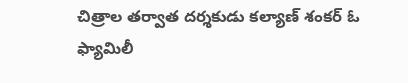చిత్రాల తర్వాత దర్శకుడు కల్యాణ్‌ శంకర్‌ ఓ ఫ్యామిలీ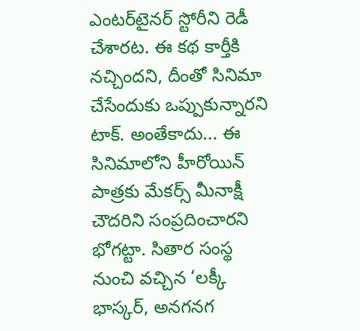ఎంటర్‌టైనర్‌ స్టోరీని రెడీ చేశారట. ఈ కథ కార్తీకి నచ్చిందని, దీంతో సినిమా చేసేందుకు ఒప్పుకున్నారని టాక్‌. అంతేకాదు... ఈ సినిమాలోని హీరోయిన్‌  పాత్రకు మేకర్స్‌ మీనాక్షీ చౌదరిని సంప్రదించారని భోగట్టా. సితార సంస్థ నుంచి వచ్చిన ‘లక్కీ భాస్కర్, అనగనగ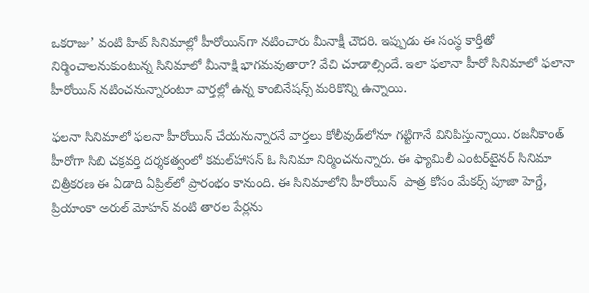ఒకరాజు’ వంటి హిట్‌ సినిమాల్లో హీరోయిన్‌గా నటించారు మీనాక్షీ చౌదరి. ఇప్పుడు ఈ సంస్థ కార్తీతో నిర్మించాలనుకుంటున్న సినిమాలో మీనాక్షి భాగమవుతారా? వేచి చూడాల్సిందే. ఇలా ఫలానా హీరో సినిమాలో ఫలానా హీరోయిన్‌ నటించనున్నారంటూ వార్తల్లో ఉన్న కాంబినేషన్స్‌ మరికొన్ని ఉన్నాయి.

ఫలనా సినిమాలో ఫలనా హీరోయిన్‌ చేయనున్నారనే వార్తలు కోలీవుడ్‌లోనూ గట్టిగానే వినిపిస్తున్నాయి. రజనీకాంత్‌ హీరోగా సిబి చక్రవర్తి దర్శకత్వంలో కమల్‌హాసన్‌ ఓ సినిమా నిర్మించనున్నారు. ఈ ఫ్యామిలీ ఎంటర్‌టైనర్‌ సినిమా చిత్రీకరణ ఈ ఏడాది ఏప్రిల్‌లో ప్రారంభం కానుంది. ఈ సినిమాలోని హీరోయిన్‌  పాత్ర కోసం మేకర్స్‌ పూజా హెగ్డే, ప్రియాంకా అరుల్‌ మోహన్‌ వంటి తారల పేర్లను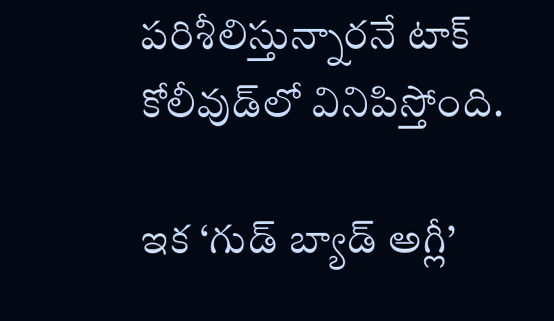పరిశీలిస్తున్నారనే టాక్‌ కోలీవుడ్‌లో వినిపిస్తోంది.

ఇక ‘గుడ్‌ బ్యాడ్‌ అగ్లీ’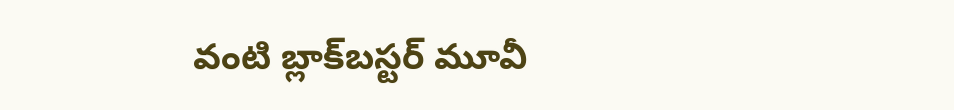వంటి బ్లాక్‌బస్టర్‌ మూవీ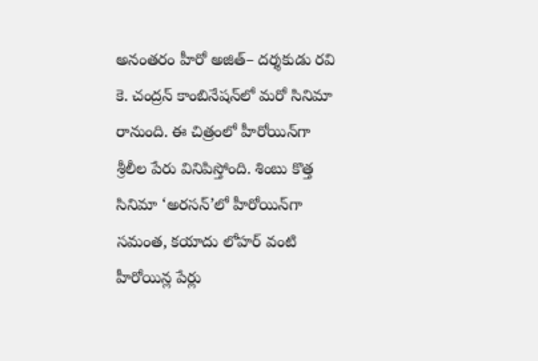అనంతరం హీరో అజిత్‌– దర్శకుడు రవి కె. చంద్రన్‌ కాంబినేషన్‌లో మరో సినిమా రానుంది. ఈ చిత్రంలో హీరోయిన్‌గా శ్రీలీల పేరు వినిపిస్తోంది. శింబు కొత్త సినిమా ‘అరసన్‌’లో హీరోయిన్‌గా సమంత, కయాదు లోహర్‌ వంటి హీరోయిన్ల పేర్లు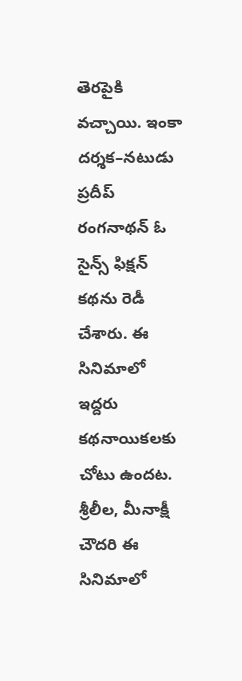తెరపైకి వచ్చాయి. ఇంకా దర్శక–నటుడు ప్రదీప్‌ రంగనాథన్‌ ఓ సైన్స్‌ ఫిక్షన్‌ కథను రెడీ చేశారు. ఈ సినిమాలో ఇద్దరు కథనాయికలకు చోటు ఉందట. శ్రీలీల, మీనాక్షీ చౌదరి ఈ సినిమాలో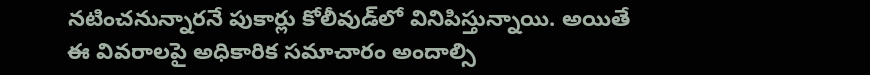నటించనున్నారనే పుకార్లు కోలీవుడ్‌లో వినిపిస్తున్నాయి. అయితే ఈ వివరాలపై అధికారిక సమాచారం అందాల్సి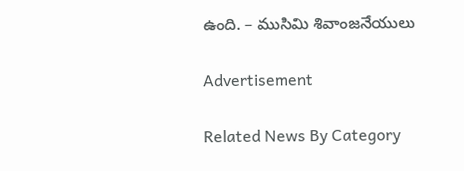ఉంది. – ముసిమి శివాంజనేయులు

Advertisement

Related News By Category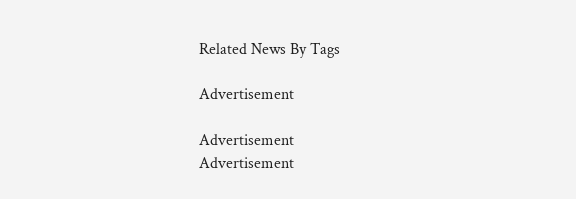Related News By Tags

Advertisement

Advertisement
Advertisement